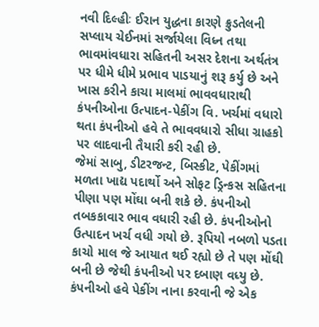નવી દિલ્હીઃ ઈરાન યુદ્ધના કારણે ક્રુડતેલની સપ્લાય ચેઈનમાં સર્જાયેલા વિધ્ન તથા ભાવમાંવધારા સહિતની અસર દેશના અર્થતંત્ર પર ધીમે ધીમે પ્રભાવ પાડયાનું શરૂ કર્યુ છે અને ખાસ કરીને કાચા માલમાં ભાવવધારાથી કંપનીઓના ઉત્પાદન-પેકીંગ વિ. ખર્ચમાં વધારો થતા કંપનીઓ હવે તે ભાવવધારો સીધા ગ્રાહકો પર લાદવાની તૈયારી કરી રહી છે.
જેમાં સાબુ, ડીટરજન્ટ, બિસ્કીટ, પેકીંગમાં મળતા ખાદ્ય પદાર્થો અને સોફટ ડ્રિન્કસ સહિતના પીણા પણ મોંઘા બની શકે છે. કંપનીઓ તબકકાવાર ભાવ વધારી રહી છે. કંપનીઓનો ઉત્પાદન ખર્ચ વધી ગયો છે. રૂપિયો નબળો પડતા કાચો માલ જે આયાત થઈ રહ્યો છે તે પણ મોંઘી બની છે જેથી કંપનીઓ પર દબાણ વધ્યુ છે.
કંપનીઓ હવે પેકીંગ નાના કરવાની જે એક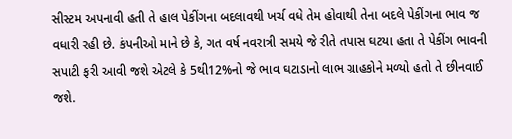સીસ્ટમ અપનાવી હતી તે હાલ પેકીંગના બદલાવથી ખર્ચ વધે તેમ હોવાથી તેના બદલે પેકીંગના ભાવ જ વધારી રહી છે. કંપનીઓ માને છે કે, ગત વર્ષ નવરાત્રી સમયે જે રીતે તપાસ ઘટયા હતા તે પેકીંગ ભાવની સપાટી ફરી આવી જશે એટલે કે 5થી12%નો જે ભાવ ઘટાડાનો લાભ ગ્રાહકોને મળ્યો હતો તે છીનવાઈ જશે.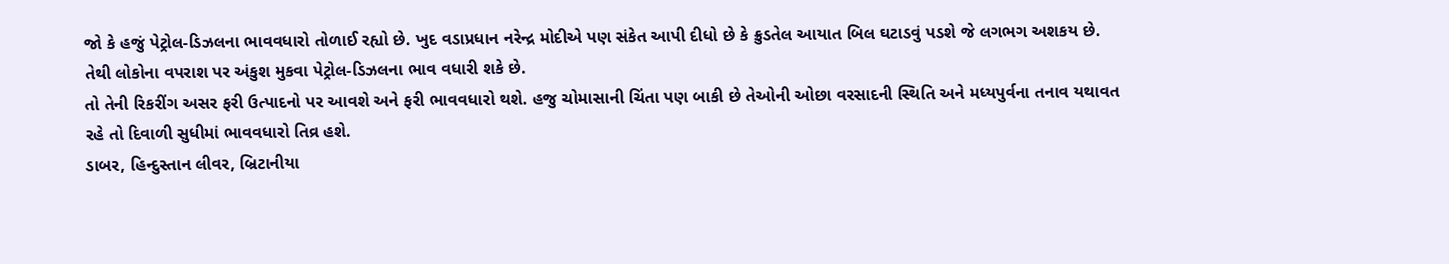જો કે હજું પેટ્રોલ-ડિઝલના ભાવવધારો તોળાઈ રહ્યો છે. ખુદ વડાપ્રધાન નરેન્દ્ર મોદીએ પણ સંકેત આપી દીધો છે કે ક્રુડતેલ આયાત બિલ ઘટાડવું પડશે જે લગભગ અશકય છે. તેથી લોકોના વપરાશ પર અંકુશ મુકવા પેટ્રોલ-ડિઝલના ભાવ વધારી શકે છે.
તો તેની રિકરીંગ અસર ફરી ઉત્પાદનો પર આવશે અને ફરી ભાવવધારો થશે. હજુ ચોમાસાની ચિંતા પણ બાકી છે તેઓની ઓછા વરસાદની સ્થિતિ અને મધ્યપુર્વના તનાવ યથાવત રહે તો દિવાળી સુધીમાં ભાવવધારો તિવ્ર હશે.
ડાબર, હિન્દુસ્તાન લીવર, બ્રિટાનીયા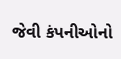જેવી કંપનીઓનો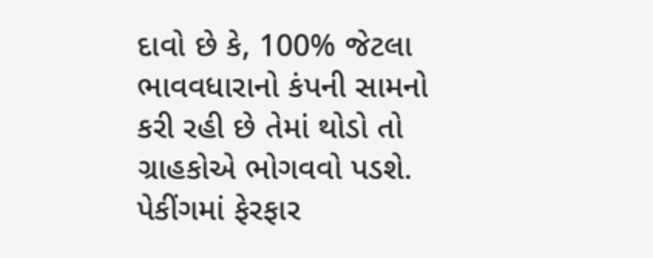દાવો છે કે, 100% જેટલા ભાવવધારાનો કંપની સામનો કરી રહી છે તેમાં થોડો તો ગ્રાહકોએ ભોગવવો પડશે. પેકીંગમાં ફેરફાર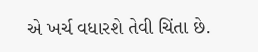એ ખર્ચ વધારશે તેવી ચિંતા છે.